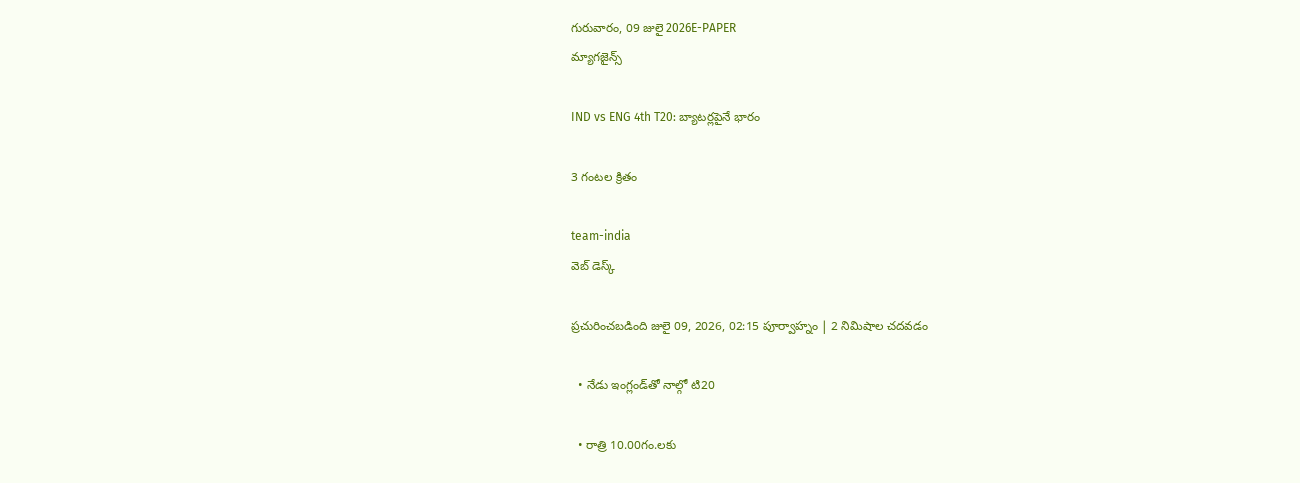గురువారం, 09 జులై 2026E-PAPER
మ్యాగజైన్స్

IND vs ENG 4th T20: బ్యాటర్లపైనే భారం

3 గంటల క్రితం

team-india
వెబ్ డెస్క్

ప్రచురించబడింది జులై 09, 2026, 02:15 పూర్వాహ్నం | 2 నిమిషాల చదవడం

  • నేడు ఇంగ్లండ్‌‌తో నాల్గో టి20

  • రాత్రి 10.00గం.లకు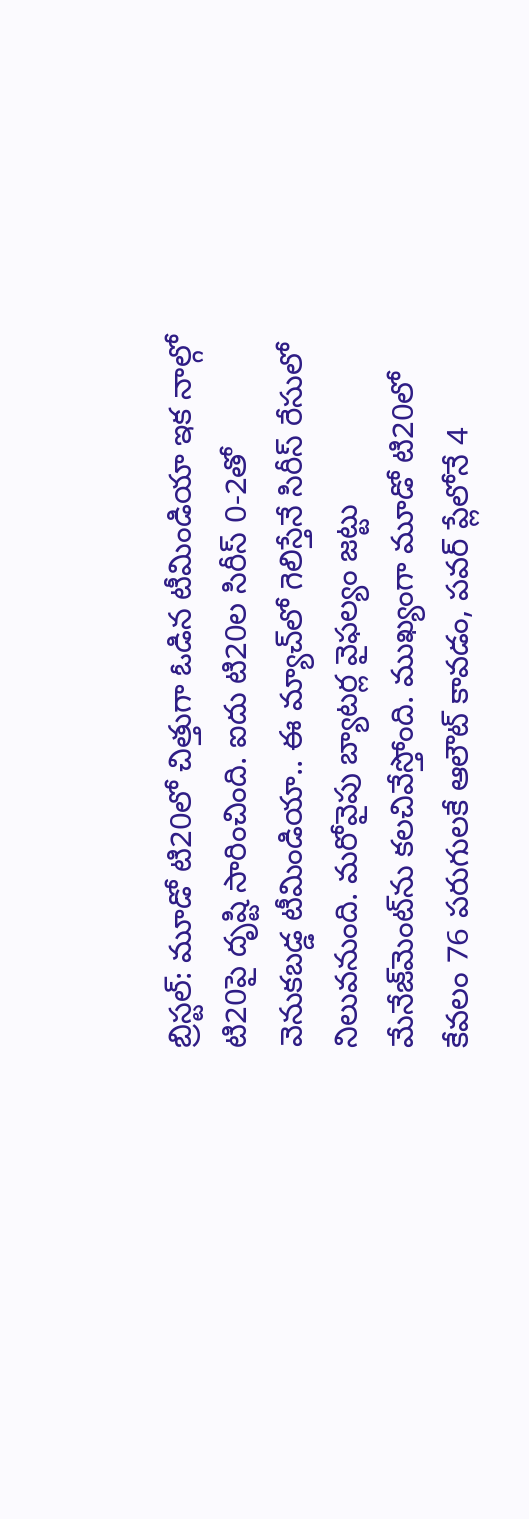బ్రిస్టల్‌: మూడో టి20లో చిత్తుగా ఓడిన టీమిండియా ఇక నాల్గో టి20పై దృష్టి సారించింది. ఐదు టి20ల సిరీస్‌ 0-2తో వెనుకబడ్డ టీమిండియా.. ఈ మ్యాచ్‌‌లో గెలిస్తేనే సిరీస్‌ ‌రేసులో నిలువనుంది. మరోవైపు బ్యాటర్ల వైఫల్యం జట్టు మేనేజ్‌‌మెంట్‌‌ను కలచివేస్తోంది. ముఖ్యంగా మూడో టి20లో కేవలం 76 పరుగులకే ఆలౌట్‌ ‌కావడం, పవర్‌ ‌ప్లేలోనే 4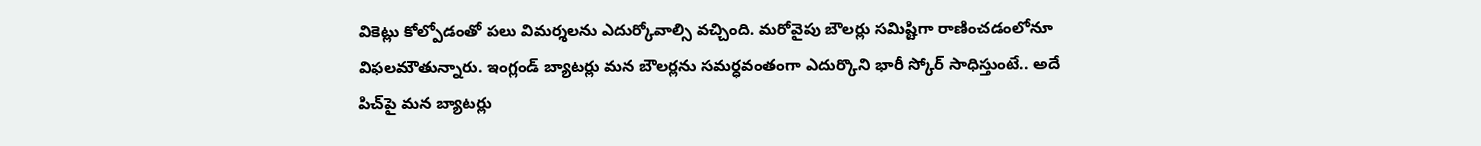వికెట్లు కోల్పోడంతో పలు విమర్శలను ఎదుర్కోవాల్సి వచ్చింది. మరోవైపు బౌలర్లు సమిష్టిగా రాణించడంలోనూ విఫలమౌతున్నారు. ఇంగ్లండ్‌ ‌బ్యాటర్లు మన బౌలర్లను సమర్ధవంతంగా ఎదుర్కొని భారీ స్కోర్‌ ‌సాధిస్తుంటే.. అదే పిచ్‌‌పై మన బ్యాటర్లు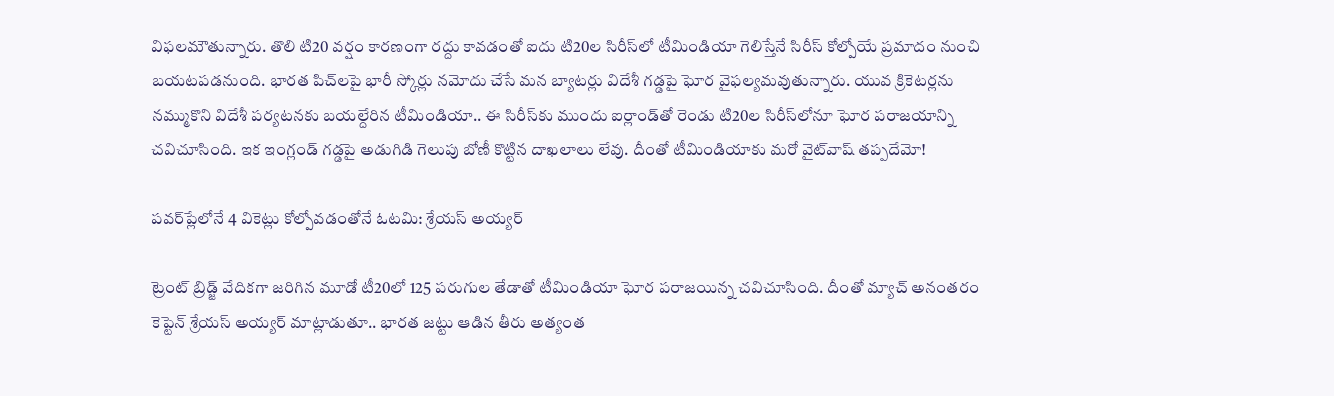విఫలమౌతున్నారు. తొలి టి20 వర్షం కారణంగా రద్దు కావడంతో ఐదు టి20ల సిరీస్‌‌లో టీమిండియా గెలిస్తేనే సిరీస్‌ ‌కోల్పోయే ప్రమాదం నుంచి బయటపడనుంది. భారత పిచ్‌‌లపై భారీ స్కోర్లు నమోదు చేసే మన బ్యాటర్లు విదేశీ గడ్డపై ఘోర వైఫల్యమవుతున్నారు. యువ క్రికెటర్లను నమ్ముకొని విదేశీ పర్యటనకు బయల్దేరిన టీమిండియా.. ఈ సిరీస్‌‌కు ముందు ఐర్లాండ్‌‌తో రెండు టి20ల సిరీస్‌‌లోనూ ఘోర పరాజయాన్ని చవిచూసింది. ఇక ఇంగ్లండ్‌ ‌గడ్డపై అడుగిడి గెలుపు బోణీ కొట్టిన దాఖలాలు లేవు. దీంతో టీమిండియాకు మరో వైట్‌‌వాష్‌ ‌తప్పదేమో!

పవర్‌ప్లేలోనే 4 వికెట్లు కోల్పోవడంతోనే ఓటమి: శ్రేయస్‌ అయ్యర్‌

ట్రెంట్ బ్రిడ్జ్ వేదికగా జరిగిన మూడో టీ20లో 125 పరుగుల తేడాతో టీమిండియా ఘోర పరాజయిన్న చవిచూసింది. దీంతో మ్యాచ్ అనంతరం కెప్టెన్‌ ‌శ్రేయస్‌ అయ్యర్‌ మాట్లాడుతూ.. భారత జట్టు ఆడిన తీరు అత్యంత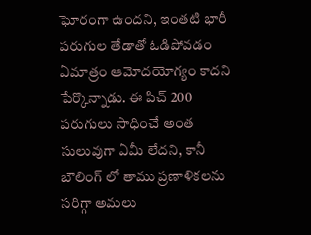ఘోరంగా ఉందని, ఇంతటి భారీ పరుగుల తేడాతో ఓడిపోవడం ఏమాత్రం ఆమోదయోగ్యం కాదని పేర్కొన్నాడు. ఈ పిచ్ 200 పరుగులు సాధించే అంత సులువుగా ఏమీ లేదని, కానీ బౌలింగ్ లో తాము ప్రణాళికలను సరిగ్గా అమలు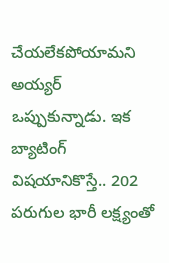చేయలేకపోయామని అయ్యర్ ఒప్పుకున్నాడు. ఇక బ్యాటింగ్ విషయానికొస్తే.. 202 పరుగుల భారీ లక్ష్యంతో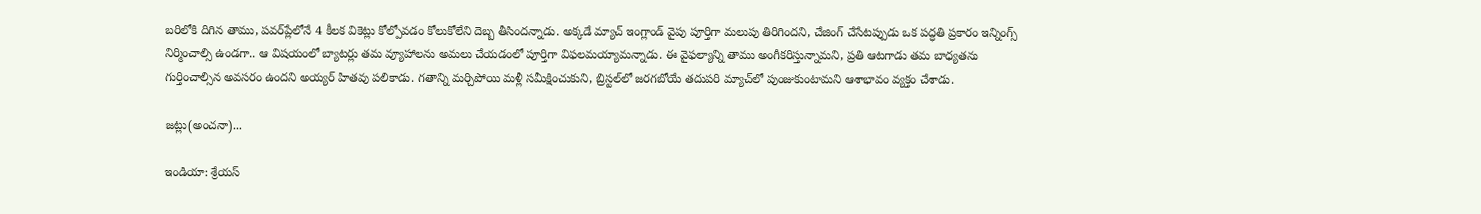బరిలోకి దిగిన తాము, పవర్‌ప్లేలోనే 4 కీలక వికెట్లు కోల్పోవడం కోలుకోలేని దెబ్బ తీసిందన్నాడు. అక్కడే మ్యాచ్ ఇంగ్లాండ్ వైపు పూర్తిగా మలుపు తిరిగిందని, చేజింగ్ చేసేటప్పుడు ఒక పద్ధతి ప్రకారం ఇన్నింగ్స్ నిర్మించాల్సి ఉండగా.. ఆ విషయంలో బ్యాటర్లు తమ వ్యూహాలను అమలు చేయడంలో పూర్తిగా విఫలమయ్యామన్నాడు. ఈ వైఫల్యాన్ని తాము అంగీకరిస్తున్నామని, ప్రతి ఆటగాడు తమ బాధ్యతను గుర్తించాల్సిన అవసరం ఉందని అయ్యర్ హితవు పలికాడు. గతాన్ని మర్చిపోయి మళ్లీ సమీక్షించుకుని, బ్రిస్టల్‌లో జరగబోయే తదుపరి మ్యాచ్‌లో పుంజుకుంటామని ఆశాభావం వ్యక్తం చేశాడు.

జట్లు(అంచనా)...

ఇండియా: శ్రేయస్‌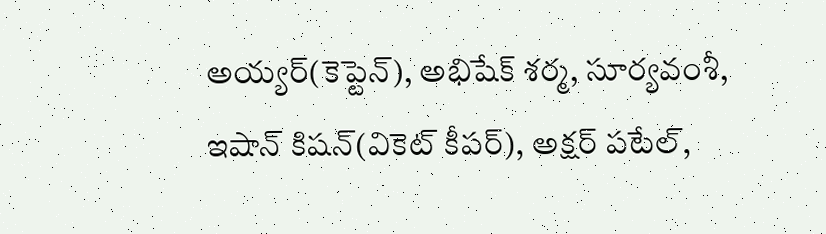అయ్యర్‌(కెప్టెన్‌), అభిషేక్‌ ‌శర్మ, సూర్యవంశీ, ఇషాన్‌ ‌కిషన్‌(వికెట్‌ ‌కీపర్‌), అక్షర్‌ ‌పటేల్‌,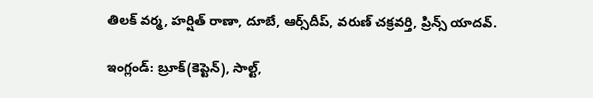తిలక్‌ ‌వర్మ, హర్షిత్‌ ‌రాణా, దూబే, ఆర్స్‌దీప్‌, వరుణ్‌ చక్రవర్తి, ప్రిన్స్‌ ‌యాదవ్‌.

ఇంగ్లండ్‌: బ్రూక్‌(కెప్టెన్‌), సాల్ట్‌,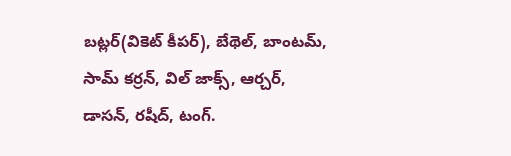బట్లర్‌(వికెట్‌ ‌కీపర్‌), బేథెల్‌, బాంటమ్‌, సామ్‌ కర్రన్‌, విల్‌ ‌జాక్స్‌, ఆర్చర్‌, డాసన్‌, రషీద్‌, టంగ్‌.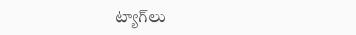ట్యాగ్‌లు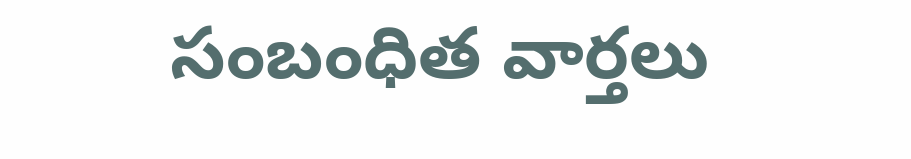సంబంధిత వార్తలు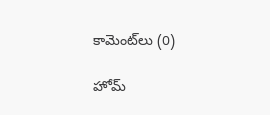కామెంట్‌లు (0)

హోమ్